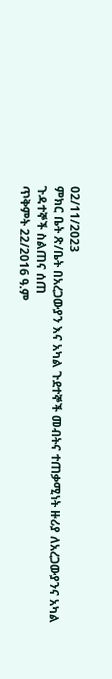02/11/2023
ምክር ቤት ጽ/ቤት በአረጋውያን እና አካል ጉደተኞች መብትና ተጠቃሚነት ዙሪያ ለአረጋውያንና አካል ጉዳተኞች ስልጠና ሰጠ
ጥቅምት 22/2016 ዓ.ም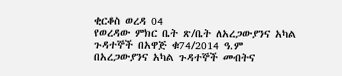ቂርቆስ ወረዳ 04
የወረዳው ምክር ቤት ጽ/ቤት ለአረጋውያንና አካል ጉዳተኞች በአዋጅ ቁ74/2014 ዓ.ም በአረጋውያንና አካል ጉዳተኞች መብትና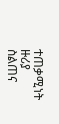ተጠቃሚነት ዙሪያ ስልጠና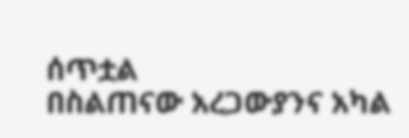ሰጥቷል
በስልጠናው አረጋውያንና አካል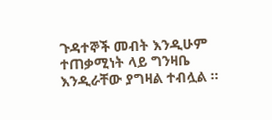ጉዳተኞች መብት እንዲሁም ተጠቃሚነት ላይ ግንዛቤ እንዲራቸው ያግዛል ተብሏል ፡፡